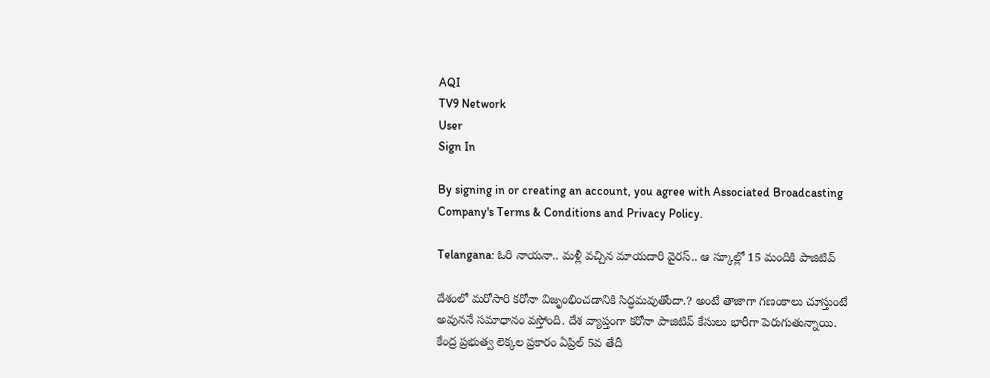AQI
TV9 Network
User
Sign In

By signing in or creating an account, you agree with Associated Broadcasting Company's Terms & Conditions and Privacy Policy.

Telangana: ఓరి నాయనా.. మళ్లీ వచ్చిన మాయదారి వైరస్.. ఆ స్కూల్లో 15 మందికి పాజిటివ్‌

దేశంలో మరోసారి కరోనా విజృంభించడానికి సిద్ధమవుతోందా.? అంటే తాజాగా గణంకాలు చూస్తుంటే అవుననే సమాధానం వస్తోంది. దేశ వ్యాప్తంగా కరోనా పాజిటివ్‌ కేసులు భారీగా పెరుగుతున్నాయి. కేంద్ర ప్రభుత్వ లెక్కల ప్రకారం ఏప్రిల్ 5వ తేదీ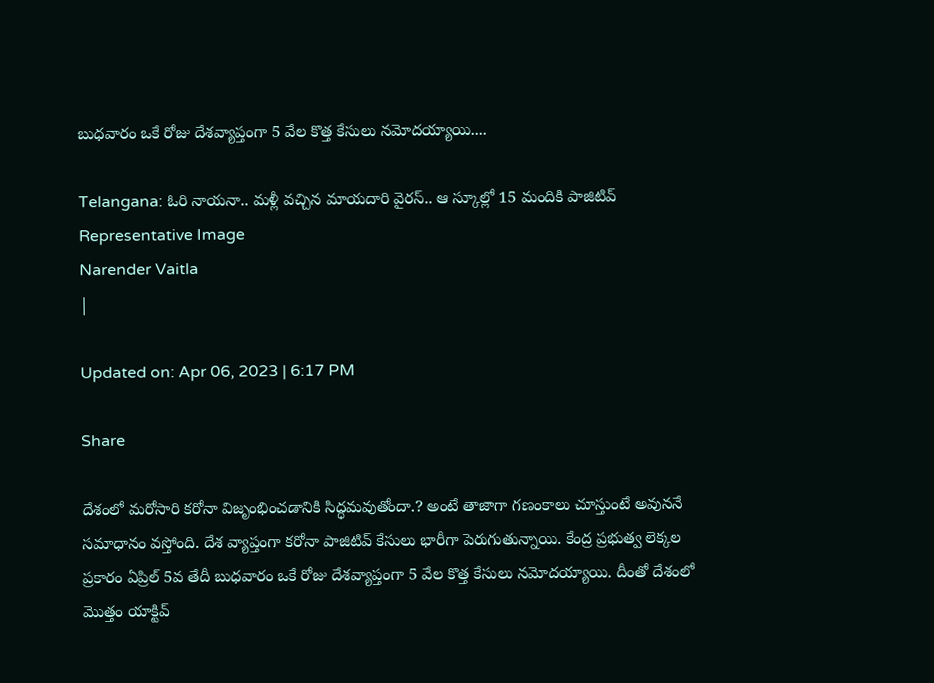బుధవారం ఒకే రోజు దేశవ్యాప్తంగా 5 వేల కొత్త కేసులు నమోదయ్యాయి....

Telangana: ఓరి నాయనా.. మళ్లీ వచ్చిన మాయదారి వైరస్.. ఆ స్కూల్లో 15 మందికి పాజిటివ్‌
Representative Image
Narender Vaitla
|

Updated on: Apr 06, 2023 | 6:17 PM

Share

దేశంలో మరోసారి కరోనా విజృంభించడానికి సిద్ధమవుతోందా.? అంటే తాజాగా గణంకాలు చూస్తుంటే అవుననే సమాధానం వస్తోంది. దేశ వ్యాప్తంగా కరోనా పాజిటివ్‌ కేసులు భారీగా పెరుగుతున్నాయి. కేంద్ర ప్రభుత్వ లెక్కల ప్రకారం ఏప్రిల్ 5వ తేదీ బుధవారం ఒకే రోజు దేశవ్యాప్తంగా 5 వేల కొత్త కేసులు నమోదయ్యాయి. దీంతో దేశంలో మొత్తం యాక్టివ్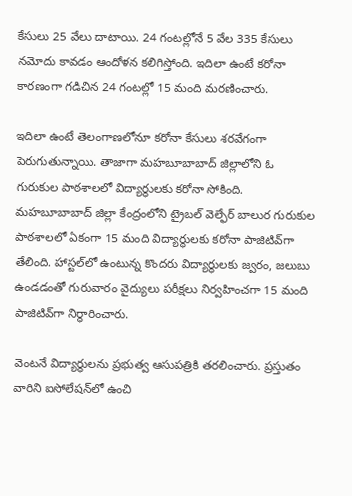కేసులు 25 వేలు దాటాయి. 24 గంటల్లోనే 5 వేల 335 కేసులు నమోదు కావడం ఆందోళన కలిగిస్తోంది. ఇదిలా ఉంటే కరోనా కారణంగా గడిచిన 24 గంటల్లో 15 మంది మరణించారు.

ఇదిలా ఉంటే తెలంగాణలోనూ కరోనా కేసులు శరవేగంగా పెరుగుతున్నాయి. తాజాగా మహబూబాబాద్ జిల్లాలోని ఓ గురుకుల పాఠశాలలో విద్యార్థులకు కరోనా సోకింది. మహబూబాబాద్ జిల్లా కేంద్రంలోని ట్రైబల్‌ వెల్ఫేర్‌ బాలుర గురుకుల పాఠశాలలో ఏకంగా 15 మంది విద్యార్థులకు కరోనా పాజిటివ్‌గా తేలింది. హాస్టల్‌లో ఉంటున్న కొందరు విద్యార్థులకు జ్వరం, జలుబు ఉండడంతో గురువారం వైద్యులు పరీక్షలు నిర్వహించగా 15 మంది పాజిటివ్‌గా నిర్ధారించారు.

వెంటనే విద్యార్థులను ప్రభుత్వ ఆసుపత్రికి తరలించారు. ప్రస్తుతం వారిని ఐసోలేషన్‌లో ఉంచి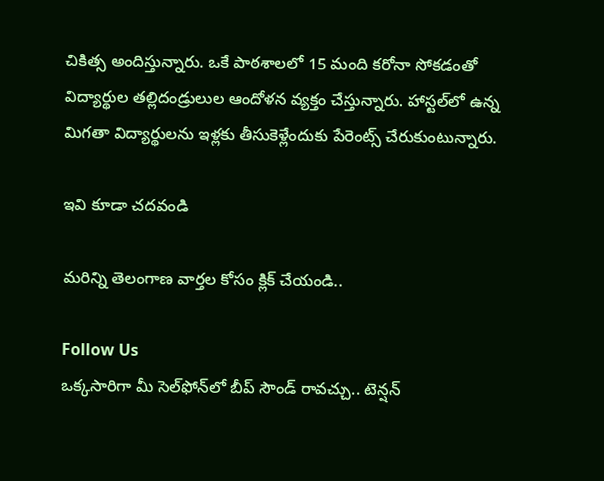చికిత్స అందిస్తున్నారు. ఒకే పాఠశాలలో 15 మంది కరోనా సోకడంతో విద్యార్థుల తల్లిదండ్రులుల ఆందోళన వ్యక్తం చేస్తున్నారు. హాస్టల్‌లో ఉన్న మిగతా విద్యార్థులను ఇళ్లకు తీసుకెళ్లేందుకు పేరెంట్స్‌ చేరుకుంటున్నారు.

ఇవి కూడా చదవండి

మరిన్ని తెలంగాణ వార్తల కోసం క్లిక్ చేయండి..

Follow Us
ఒక్కసారిగా మీ సెల్‌ఫోన్‌లో బీప్ సౌండ్ రావచ్చు.. టెన్షన్‌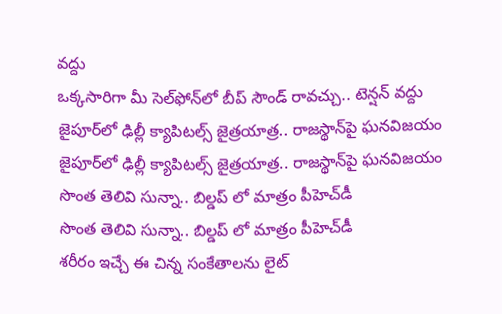వద్దు
ఒక్కసారిగా మీ సెల్‌ఫోన్‌లో బీప్ సౌండ్ రావచ్చు.. టెన్షన్‌ వద్దు
జైపూర్‌లో ఢిల్లీ క్యాపిటల్స్ జైత్రయాత్ర.. రాజస్థాన్‌పై ఘనవిజయం
జైపూర్‌లో ఢిల్లీ క్యాపిటల్స్ జైత్రయాత్ర.. రాజస్థాన్‌పై ఘనవిజయం
సొంత తెలివి సున్నా.. బిల్డప్ లో మాత్రం పీహెచ్‌డీ
సొంత తెలివి సున్నా.. బిల్డప్ లో మాత్రం పీహెచ్‌డీ
శరీరం ఇచ్చే ఈ చిన్న సంకేతాలను లైట్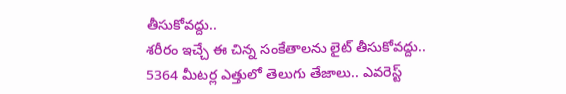తీసుకోవద్దు..
శరీరం ఇచ్చే ఈ చిన్న సంకేతాలను లైట్ తీసుకోవద్దు..
5364 మీటర్ల ఎత్తులో తెలుగు తేజాలు.. ఎవరెస్ట్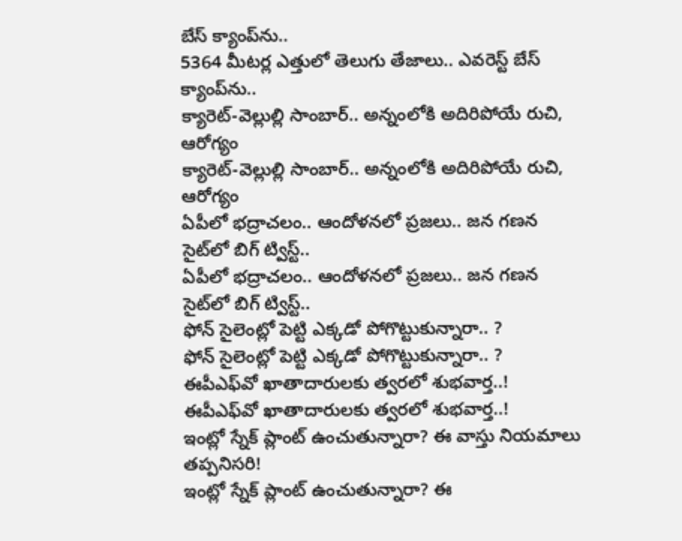బేస్ క్యాంప్‌ను..
5364 మీటర్ల ఎత్తులో తెలుగు తేజాలు.. ఎవరెస్ట్ బేస్ క్యాంప్‌ను..
క్యారెట్-వెల్లుల్లి సాంబార్.. అన్నంలోకి అదిరిపోయే రుచి, ఆరోగ్యం
క్యారెట్-వెల్లుల్లి సాంబార్.. అన్నంలోకి అదిరిపోయే రుచి, ఆరోగ్యం
ఏపీలో భద్రాచలం.. ఆందోళనలో ప్రజలు.. జన గణన సైట్‌లో బిగ్ ట్విస్ట్..
ఏపీలో భద్రాచలం.. ఆందోళనలో ప్రజలు.. జన గణన సైట్‌లో బిగ్ ట్విస్ట్..
ఫోన్ సైలెంట్లో పెట్టి ఎక్కడో పోగొట్టుకున్నారా.. ?
ఫోన్ సైలెంట్లో పెట్టి ఎక్కడో పోగొట్టుకున్నారా.. ?
ఈపీఎఫ్‌వో ఖాతాదారులకు త్వరలో శుభవార్త..!
ఈపీఎఫ్‌వో ఖాతాదారులకు త్వరలో శుభవార్త..!
ఇంట్లో స్నేక్ ప్లాంట్ ఉంచుతున్నారా? ఈ వాస్తు నియమాలు తప్పనిసరి!
ఇంట్లో స్నేక్ ప్లాంట్ ఉంచుతున్నారా? ఈ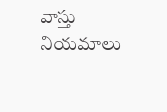వాస్తు నియమాలు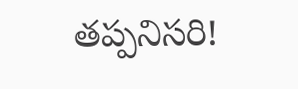తప్పనిసరి!